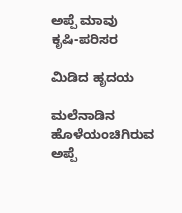ಅಪ್ಪೆ ಮಾವು
ಕೃಷಿ-ಪರಿಸರ

ಮಿಡಿದ ಹೃದಯ

ಮಲೆನಾಡಿನ ಹೊಳೆಯಂಚಿಗಿರುವ ಅಪ್ಪೆ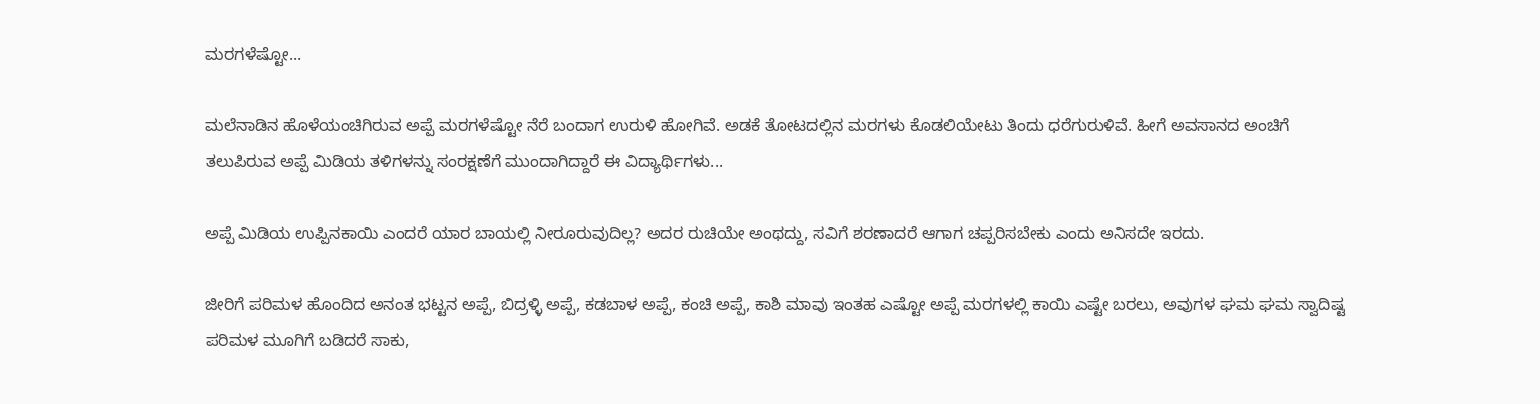ಮರಗಳೆಷ್ಟೋ...

ಮಲೆನಾಡಿನ ಹೊಳೆಯಂಚಿಗಿರುವ ಅಪ್ಪೆ ಮರಗಳೆಷ್ಟೋ ನೆರೆ ಬಂದಾಗ ಉರುಳಿ ಹೋಗಿವೆ. ಅಡಕೆ ತೋಟದಲ್ಲಿನ ಮರಗಳು ಕೊಡಲಿಯೇಟು ತಿಂದು ಧರೆಗುರುಳಿವೆ. ಹೀಗೆ ಅವಸಾನದ ಅಂಚಿಗೆ ತಲುಪಿರುವ ಅಪ್ಪೆ ಮಿಡಿಯ ತಳಿಗಳನ್ನು ಸಂರಕ್ಷಣೆಗೆ ಮುಂದಾಗಿದ್ದಾರೆ ಈ ವಿದ್ಯಾರ್ಥಿಗಳು...

ಅಪ್ಪೆ ಮಿಡಿಯ ಉಪ್ಪಿನಕಾಯಿ ಎಂದರೆ ಯಾರ ಬಾಯಲ್ಲಿ ನೀರೂರುವುದಿಲ್ಲ? ಅದರ ರುಚಿಯೇ ಅಂಥದ್ದು, ಸವಿಗೆ ಶರಣಾದರೆ ಆಗಾಗ ಚಪ್ಪರಿಸಬೇಕು ಎಂದು ಅನಿಸದೇ ಇರದು.

ಜೀರಿಗೆ ಪರಿಮಳ ಹೊಂದಿದ ಅನಂತ ಭಟ್ಟನ ಅಪ್ಪೆ, ಬಿದ್ರಳ್ಳಿ ಅಪ್ಪೆ, ಕಡಬಾಳ ಅಪ್ಪೆ, ಕಂಚಿ ಅಪ್ಪೆ, ಕಾಶಿ ಮಾವು ಇಂತಹ ಎಷ್ಟೋ ಅಪ್ಪೆ ಮರಗಳಲ್ಲಿ ಕಾಯಿ ಎಷ್ಟೇ ಬರಲು, ಅವುಗಳ ಘಮ ಘಮ ಸ್ವಾದಿಷ್ಟ ಪರಿಮಳ ಮೂಗಿಗೆ ಬಡಿದರೆ ಸಾಕು,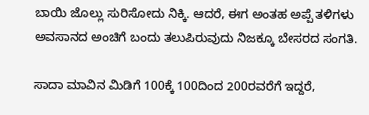ಬಾಯಿ ಜೊಲ್ಲು ಸುರಿಸೋದು ನಿಕ್ಕಿ. ಆದರೆ, ಈಗ ಅಂತಹ ಅಪ್ಪೆ ತಳಿಗಳು ಅವಸಾನದ ಅಂಚಿಗೆ ಬಂದು ತಲುಪಿರುವುದು ನಿಜಕ್ಕೂ ಬೇಸರದ ಸಂಗತಿ.

ಸಾದಾ ಮಾವಿನ ಮಿಡಿಗೆ 100ಕ್ಕೆ 100ದಿಂದ 200ರವರೆಗೆ ಇದ್ದರೆ,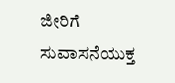ಜೀರಿಗೆ ಸುವಾಸನೆಯುಕ್ತ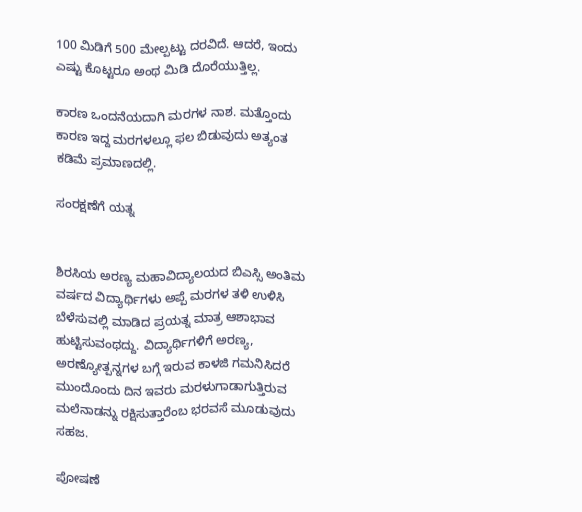100 ಮಿಡಿಗೆ 500 ಮೇಲ್ಪಟ್ಟು ದರವಿದೆ. ಆದರೆ, ಇಂದು ಎಷ್ಟು ಕೊಟ್ಟರೂ ಅಂಥ ಮಿಡಿ ದೊರೆಯುತ್ತಿಲ್ಲ.

ಕಾರಣ ಒಂದನೆಯದಾಗಿ ಮರಗಳ ನಾಶ. ಮತ್ತೊಂದು ಕಾರಣ ಇದ್ದ ಮರಗಳಲ್ಲೂ ಫಲ ಬಿಡುವುದು ಅತ್ಯಂತ ಕಡಿಮೆ ಪ್ರಮಾಣದಲ್ಲಿ.

ಸಂರಕ್ಷಣೆಗೆ ಯತ್ನ


ಶಿರಸಿಯ ಅರಣ್ಯ ಮಹಾವಿದ್ಯಾಲಯದ ಬಿಎಸ್ಸಿ ಅಂತಿಮ ವರ್ಷದ ವಿದ್ಯಾರ್ಥಿಗಳು ಅಪ್ಪೆ ಮರಗಳ ತಳಿ ಉಳಿಸಿ ಬೆಳೆಸುವಲ್ಲಿ ಮಾಡಿದ ಪ್ರಯತ್ನ ಮಾತ್ರ ಆಶಾಭಾವ ಹುಟ್ಟಿಸುವಂಥದ್ದು. ವಿದ್ಯಾರ್ಥಿಗಳಿಗೆ ಅರಣ್ಯ, ಅರಣ್ಯೋತ್ಪನ್ನಗಳ ಬಗ್ಗೆ ಇರುವ ಕಾಳಜಿ ಗಮನಿಸಿದರೆ ಮುಂದೊಂದು ದಿನ ಇವರು ಮರಳುಗಾಡಾಗುತ್ತಿರುವ ಮಲೆನಾಡನ್ನು ರಕ್ಷಿಸುತ್ತಾರೆಂಬ ಭರವಸೆ ಮೂಡುವುದು ಸಹಜ.

ಪೋಷಣೆ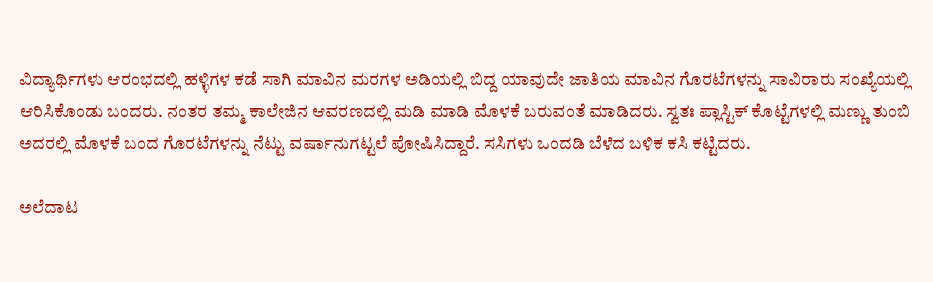ವಿದ್ಯಾರ್ಥಿಗಳು ಆರಂಭದಲ್ಲಿ ಹಳ್ಳಿಗಳ ಕಡೆ ಸಾಗಿ ಮಾವಿನ ಮರಗಳ ಅಡಿಯಲ್ಲಿ ಬಿದ್ದ ಯಾವುದೇ ಜಾತಿಯ ಮಾವಿನ ಗೊರಟೆಗಳನ್ನು ಸಾವಿರಾರು ಸಂಖ್ಯೆಯಲ್ಲಿ ಆರಿಸಿಕೊಂಡು ಬಂದರು. ನಂತರ ತಮ್ಮ ಕಾಲೇಜಿನ ಆವರಣದಲ್ಲಿ ಮಡಿ ಮಾಡಿ ಮೊಳಕೆ ಬರುವಂತೆ ಮಾಡಿದರು. ಸ್ವತಃ ಪ್ಲಾಸ್ಟಿಕ್ ಕೊಟ್ಟೆಗಳಲ್ಲಿ ಮಣ್ಣು ತುಂಬಿ ಅದರಲ್ಲಿ ಮೊಳಕೆ ಬಂದ ಗೊರಟೆಗಳನ್ನು ನೆಟ್ಟು ವರ್ಷಾನುಗಟ್ಟಲೆ ಪೋಷಿಸಿದ್ದಾರೆ. ಸಸಿಗಳು ಒಂದಡಿ ಬೆಳೆದ ಬಳಿಕ ಕಸಿ ಕಟ್ಟಿದರು.

ಅಲೆದಾಟ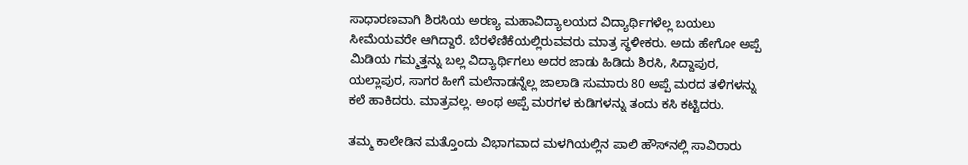ಸಾಧಾರಣವಾಗಿ ಶಿರಸಿಯ ಅರಣ್ಯ ಮಹಾವಿದ್ಯಾಲಯದ ವಿದ್ಯಾರ್ಥಿಗಳೆಲ್ಲ ಬಯಲು ಸೀಮೆಯವರೇ ಆಗಿದ್ದಾರೆ. ಬೆರಳೆಣಿಕೆಯಲ್ಲಿರುವವರು ಮಾತ್ರ ಸ್ಥಳೀಕರು. ಅದು ಹೇಗೋ ಅಪ್ಪೆ ಮಿಡಿಯ ಗಮ್ಮತ್ತನ್ನು ಬಲ್ಲ ವಿದ್ಯಾರ್ಥಿಗಲು ಅದರ ಜಾಡು ಹಿಡಿದು ಶಿರಸಿ, ಸಿದ್ದಾಪುರ, ಯಲ್ಲಾಪುರ, ಸಾಗರ ಹೀಗೆ ಮಲೆನಾಡನ್ನೆಲ್ಲ ಜಾಲಾಡಿ ಸುಮಾರು 80 ಅಪ್ಪೆ ಮರದ ತಳಿಗಳನ್ನು ಕಲೆ ಹಾಕಿದರು. ಮಾತ್ರವಲ್ಲ. ಅಂಥ ಅಪ್ಪೆ ಮರಗಳ ಕುಡಿಗಳನ್ನು ತಂದು ಕಸಿ ಕಟ್ಟಿದರು.

ತಮ್ಮ ಕಾಲೇಡಿನ ಮತ್ತೊಂದು ವಿಭಾಗವಾದ ಮಳಗಿಯಲ್ಲಿನ ಪಾಲಿ ಹೌಸ್‌ನಲ್ಲಿ ಸಾವಿರಾರು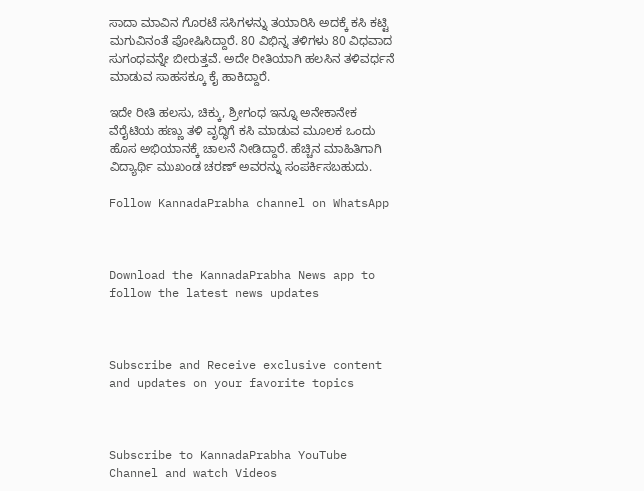ಸಾದಾ ಮಾವಿನ ಗೊರಟೆ ಸಸಿಗಳನ್ನು ತಯಾರಿಸಿ ಅದಕ್ಕೆ ಕಸಿ ಕಟ್ಟಿ ಮಗುವಿನಂತೆ ಪೋಷಿಸಿದ್ದಾರೆ. 80 ವಿಭಿನ್ನ ತಳಿಗಳು 80 ವಿಧವಾದ ಸುಗಂಧವನ್ನೇ ಬೀರುತ್ತವೆ. ಅದೇ ರೀತಿಯಾಗಿ ಹಲಸಿನ ತಳಿವರ್ಧನೆ ಮಾಡುವ ಸಾಹಸಕ್ಕೂ ಕೈ ಹಾಕಿದ್ದಾರೆ.

ಇದೇ ರೀತಿ ಹಲಸು, ಚಿಕ್ಕು, ಶ್ರೀಗಂಧ ಇನ್ನೂ ಅನೇಕಾನೇಕ ವೆರೈಟಿಯ ಹಣ್ಣು ತಳಿ ವೃದ್ಧಿಗೆ ಕಸಿ ಮಾಡುವ ಮೂಲಕ ಒಂದು ಹೊಸ ಅಭಿಯಾನಕ್ಕೆ ಚಾಲನೆ ನೀಡಿದ್ದಾರೆ. ಹೆಚ್ಚಿನ ಮಾಹಿತಿಗಾಗಿ ವಿದ್ಯಾರ್ಥಿ ಮುಖಂಡ ಚರಣ್ ಅವರನ್ನು ಸಂಪರ್ಕಿಸಬಹುದು.

Follow KannadaPrabha channel on WhatsApp



Download the KannadaPrabha News app to follow the latest news updates



Subscribe and Receive exclusive content and updates on your favorite topics



Subscribe to KannadaPrabha YouTube Channel and watch Videos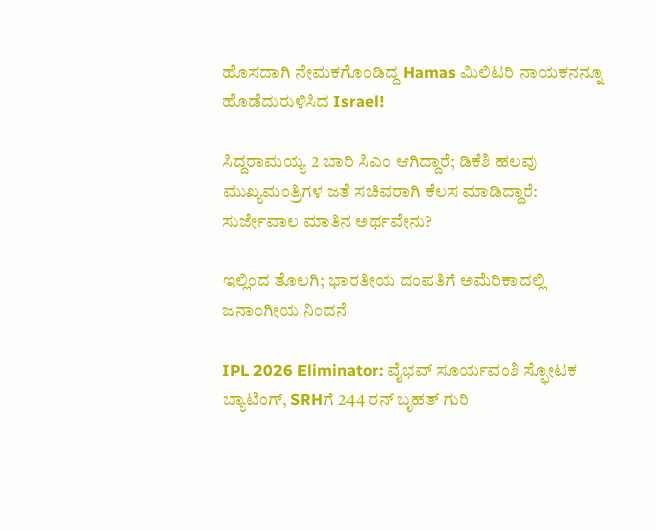ಹೊಸದಾಗಿ ನೇಮಕಗೊಂಡಿದ್ದ Hamas ಮಿಲಿಟರಿ ನಾಯಕನನ್ನೂ ಹೊಡೆದುರುಳಿಸಿದ Israel!

ಸಿದ್ದರಾಮಯ್ಯ 2 ಬಾರಿ ಸಿಎಂ ಆಗಿದ್ದಾರೆ; ಡಿಕೆಶಿ ಹಲವು ಮುಖ್ಯಮಂತ್ರಿಗಳ ಜತೆ ಸಚಿವರಾಗಿ ಕೆಲಸ ಮಾಡಿದ್ದಾರೆ: ಸುರ್ಜೇವಾಲ ಮಾತಿನ ಅರ್ಥವೇನು?

ಇಲ್ಲಿಂದ ತೊಲಗಿ; ಭಾರತೀಯ ದಂಪತಿಗೆ ಅಮೆರಿಕಾದಲ್ಲಿ ಜನಾಂಗೀಯ ನಿಂದನೆ

IPL 2026 Eliminator: ವೈಭವ್ ಸೂರ್ಯವಂಶಿ ಸ್ಫೋಟಕ ಬ್ಯಾಟಿಂಗ್, SRHಗೆ 244 ರನ್ ಬೃಹತ್ ಗುರಿ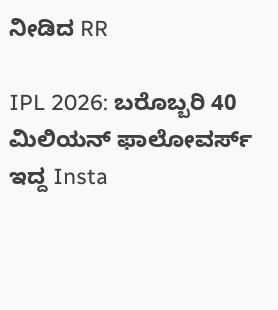ನೀಡಿದ RR

IPL 2026: ಬರೊಬ್ಬರಿ 40 ಮಿಲಿಯನ್ ಫಾಲೋವರ್ಸ್ ಇದ್ದ Insta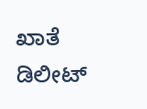ಖಾತೆ ಡಿಲೀಟ್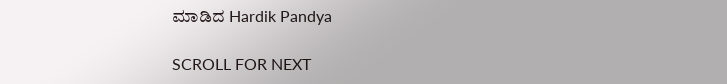ಮಾಡಿದ Hardik Pandya

SCROLL FOR NEXT